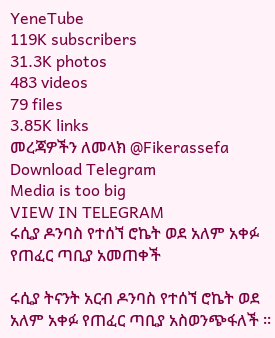YeneTube
119K subscribers
31.3K photos
483 videos
79 files
3.85K links
መረጃዎችን ለመላክ @Fikerassefa
Download Telegram
Media is too big
VIEW IN TELEGRAM
ሩሲያ ዶንባስ የተሰኘ ሮኬት ወደ አለም አቀፉ የጠፈር ጣቢያ አመጠቀች

ሩሲያ ትናንት አርብ ዶንባስ የተሰኘ ሮኬት ወደ አለም አቀፉ የጠፈር ጣቢያ አስወንጭፋለች ፡፡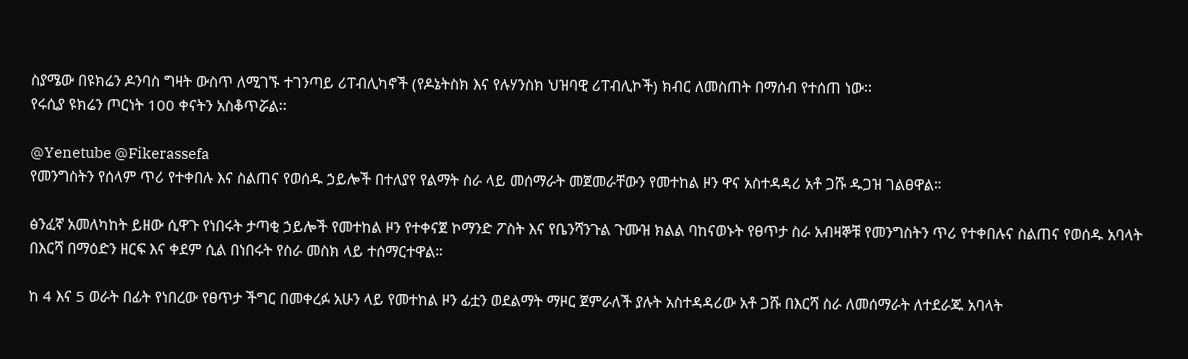ስያሜው በዩክሬን ዶንባስ ግዛት ውስጥ ለሚገኙ ተገንጣይ ሪፐብሊካኖች (የዶኔትስክ እና የሉሃንስክ ህዝባዊ ሪፐብሊኮች) ክብር ለመስጠት በማሰብ የተሰጠ ነው፡፡
የሩሲያ ዩክሬን ጦርነት 100 ቀናትን አስቆጥሯል፡፡

@Yenetube @Fikerassefa
የመንግስትን የሰላም ጥሪ የተቀበሉ እና ስልጠና የወሰዱ ኃይሎች በተለያየ የልማት ስራ ላይ መሰማራት መጀመራቸውን የመተከል ዞን ዋና አስተዳዳሪ አቶ ጋሹ ዱጋዝ ገልፀዋል።

ፅንፈኛ አመለካከት ይዘው ሲዋጉ የነበሩት ታጣቂ ኃይሎች የመተከል ዞን የተቀናጀ ኮማንድ ፖስት እና የቤንሻንጉል ጉሙዝ ክልል ባከናወኑት የፀጥታ ስራ አብዛኞቹ የመንግስትን ጥሪ የተቀበሉና ስልጠና የወሰዱ አባላት በእርሻ በማዕድን ዘርፍ እና ቀደም ሲል በነበሩት የስራ መስክ ላይ ተሰማርተዋል።

ከ 4 እና 5 ወራት በፊት የነበረው የፀጥታ ችግር በመቀረፉ አሁን ላይ የመተከል ዞን ፊቷን ወደልማት ማዞር ጀምራለች ያሉት አስተዳዳሪው አቶ ጋሹ በእርሻ ስራ ለመሰማራት ለተደራጁ አባላት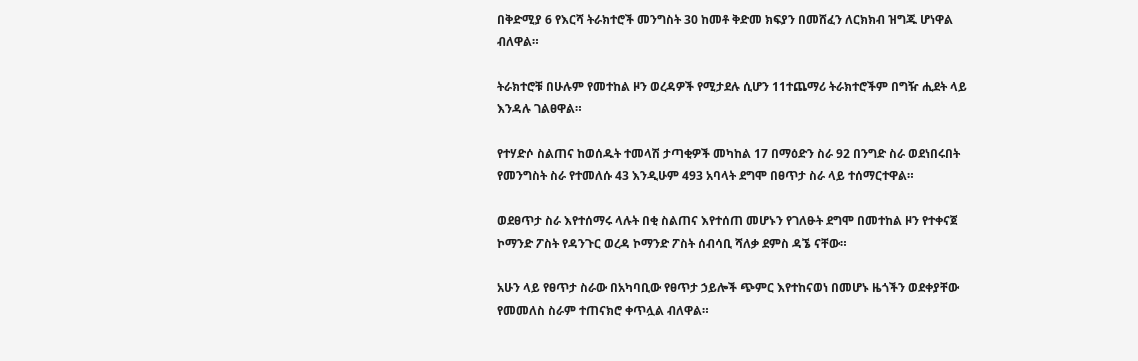በቅድሚያ 6 የእርሻ ትራክተሮች መንግስት 30 ከመቶ ቅድመ ክፍያን በመሸፈን ለርክክብ ዝግጁ ሆነዋል ብለዋል።

ትራክተሮቹ በሁሉም የመተከል ዞን ወረዳዎች የሚታደሉ ሲሆን 11ተጨማሪ ትራክተሮችም በግዥ ሒደት ላይ እንዳሉ ገልፀዋል።

የተሃድሶ ስልጠና ከወሰዱት ተመላሽ ታጣቂዎች መካከል 17 በማዕድን ስራ 92 በንግድ ስራ ወደነበሩበት የመንግስት ስራ የተመለሱ 43 እንዲሁም 493 አባላት ደግሞ በፀጥታ ስራ ላይ ተሰማርተዋል።

ወደፀጥታ ስራ እየተሰማሩ ላሉት በቂ ስልጠና እየተሰጠ መሆኑን የገለፁት ደግሞ በመተከል ዞን የተቀናጀ ኮማንድ ፖስት የዳንጉር ወረዳ ኮማንድ ፖስት ሰብሳቢ ሻለቃ ደምስ ዳኜ ናቸው።

አሁን ላይ የፀጥታ ስራው በአካባቢው የፀጥታ ኃይሎች ጭምር እየተከናወነ በመሆኑ ዜጎችን ወደቀያቸው የመመለስ ስራም ተጠናክሮ ቀጥሏል ብለዋል።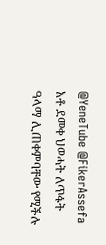@YeneTube @FikerAssefa
አቶ ደመቀ ህወሓት ለጥፋት ዓላማ ሊጠቀምባቸው የሚችሉ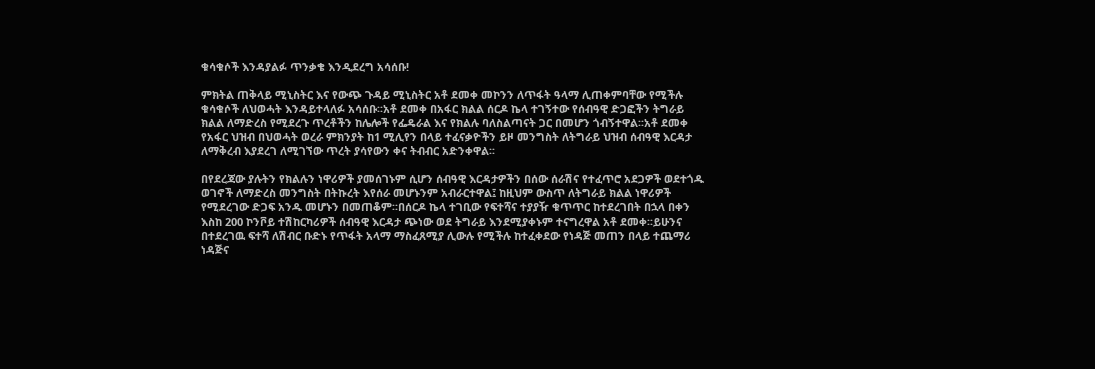ቁሳቁሶች እንዳያልፉ ጥንቃቄ እንዲደረግ አሳሰቡ!

ምክትል ጠቅላይ ሚኒስትር እና የውጭ ጉዳይ ሚኒስትር አቶ ደመቀ መኮንን ለጥፋት ዓላማ ሊጠቀምባቸው የሚችሉ ቁሳቁሶች ለህወሓት እንዳይተላለፉ አሳሰቡ፡፡አቶ ደመቀ በአፋር ክልል ሰርዶ ኬላ ተገኝተው የሰብዓዊ ድጋፎችን ትግራይ ክልል ለማድረስ የሚደረጉ ጥረቶችን ከሌሎች የፌዴራል እና የክልሉ ባለስልጣናት ጋር በመሆን ጎብኝተዋል፡፡አቶ ደመቀ የአፋር ህዝብ በህወሓት ወረራ ምክንያት ከ1 ሚሊየን በላይ ተፈናቃዮችን ይዞ መንግስት ለትግራይ ህዝብ ሰብዓዊ እርዳታ ለማቅረብ እያደረገ ለሚገኘው ጥረት ያሳየውን ቀና ትብብር አድንቀዋል፡፡

በየደረጃው ያሉትን የክልሉን ነዋሪዎች ያመሰገኑም ሲሆን ሰብዓዊ እርዳታዎችን በሰው ሰራሽና የተፈጥሮ አደጋዎች ወደተጎዱ ወገኖች ለማድረስ መንግስት በትኩረት እየሰራ መሆኑንም አብራርተዋል፤ ከዚህም ውስጥ ለትግራይ ክልል ነዋሪዎች የሚደረገው ድጋፍ አንዱ መሆኑን በመጠቆም፡፡በሰርዶ ኬላ ተገቢው የፍተሻና ተያያዥ ቁጥጥር ከተደረገበት በኋላ በቀን እስከ 200 ኮንቮይ ተሽከርካሪዎች ሰብዓዊ እርዳታ ጭነው ወደ ትግራይ እንደሚያቀኑም ተናግረዋል አቶ ደመቀ፡፡ይሁንና በተደረገዉ ፍተሻ ለሽብር ቡድኑ የጥፋት አላማ ማስፈጸሚያ ሊውሉ የሚችሉ ከተፈቀደው የነዳጅ መጠን በላይ ተጨማሪ ነዳጅና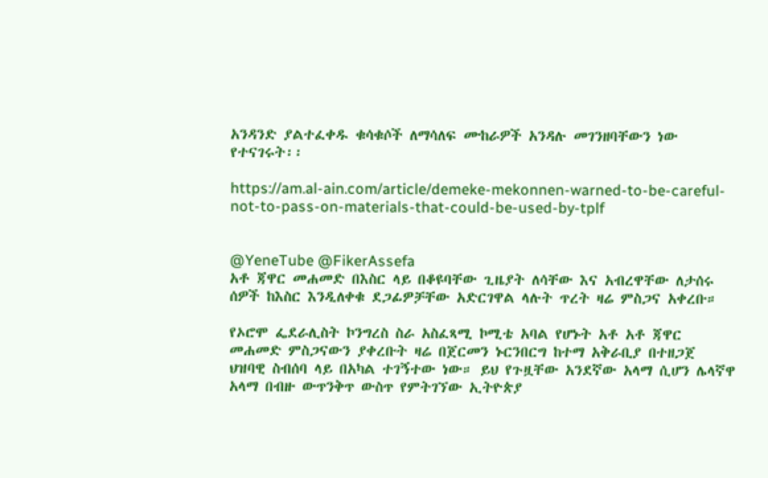አንዳንድ ያልተፈቀዱ ቁሳቁሶች ለማሳለፍ ሙከራዎች አንዳሉ መገንዘባቸውን ነው የተናገሩት፡፡

https://am.al-ain.com/article/demeke-mekonnen-warned-to-be-careful-not-to-pass-on-materials-that-could-be-used-by-tplf


@YeneTube @FikerAssefa
አቶ ጃዋር መሐመድ በእስር ላይ በቆዩባቸው ጊዜያት ለሳቸው እና አብረዋቸው ለታሰሩ ሰዎች ከእስር እንዲለቀቁ ደጋፊዎቻቸው አድርገዋል ላሉት ጥረት ዛሬ ምስጋና አቀረቡ።

የኦሮሞ ፌደራሊስት ኮንግረስ ስራ አስፈጻሚ ኮሚቴ አባል የሆኑት አቶ አቶ ጃዋር መሐመድ ምስጋናውን ያቀረቡት ዛሬ በጀርመን ኑርንበርግ ከተማ አቅራቢያ በተዘጋጀ ህዝባዊ ስብሰባ ላይ በአካል ተገኝተው ነው። ይህ የጉዟቸው አንደኛው አላማ ሲሆን ሌላኛዋ አላማ በብዙ ውጥንቅጥ ውስጥ የምትገኘው ኢትዮጵያ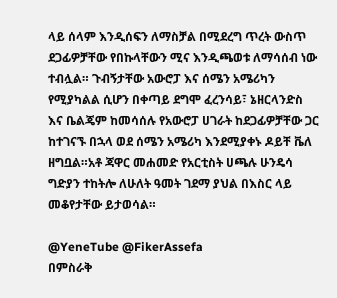ላይ ሰላም እንዲሰፍን ለማስቻል በሚደረግ ጥረት ውስጥ ደጋፊዎቻቸው የበኩላቸውን ሚና እንዲጫወቱ ለማሳሰብ ነው ተብሏል። ጉብኝታቸው አውሮፓ እና ሰሜን አሜሪካን የሚያካልል ሲሆን በቀጣይ ደግሞ ፈረንሳይ፣ ኔዘርላንድስ እና ቤልጄም ከመሳሰሉ የአውሮፓ ሀገራት ከደጋፊዎቻቸው ጋር ከተገናኙ በኋላ ወደ ሰሜን አሜሪካ እንደሚያቀኑ ዶይቸ ቬለ ዘግቧል።አቶ ጃዋር መሐመድ የአርቲስት ሀጫሉ ሁንዴሳ ግድያን ተከትሎ ለሁለት ዓመት ገደማ ያህል በእስር ላይ መቆየታቸው ይታወሳል።

@YeneTube @FikerAssefa
በምስራቅ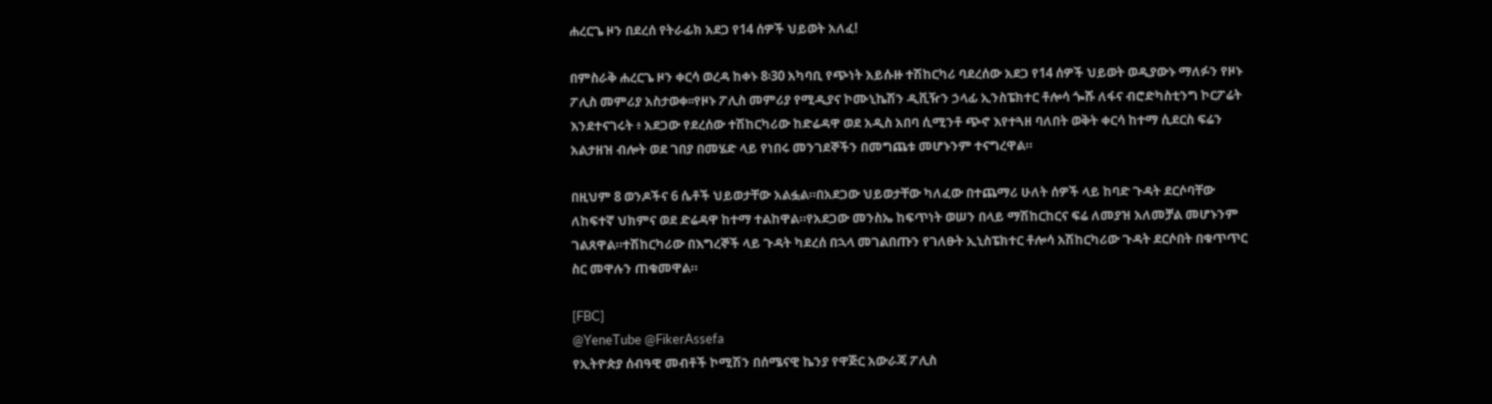ሐረርጌ ዞን በደረሰ የትራፊክ አደጋ የ14 ሰዎች ህይወት አለፈ!

በምስራቅ ሐረርጌ ዞን ቀርሳ ወረዳ ከቀኑ 8፡30 አካባቢ የጭነት አይሱዙ ተሽከርካሪ ባደረሰው አደጋ የ14 ሰዎች ህይወት ወዲያውኑ ማለፉን የዞኑ ፖሊስ መምሪያ አስታወቀ፡፡የዞኑ ፖሊስ መምሪያ የሚዲያና ኮሙኒኬሽን ዲቪዥን ኃላፊ ኢንስፔክተር ቶሎሳ ጐሹ ለፋና ብሮድካስቲንግ ኮርፖሬት እንደተናገሩት ፥ አደጋው የደረሰው ተሽከርካሪው ከድሬዳዋ ወደ አዲስ አበባ ሲሚንቶ ጭኖ እየተጓዘ ባለበት ወቅት ቀርሳ ከተማ ሲደርስ ፍሬን አልታዘዝ ብሎት ወደ ገበያ በመሄድ ላይ የነበሩ መንገደኞችን በመግጨቱ መሆኑንም ተናግረዋል።

በዚህም 8 ወንዶችና 6 ሴቶች ህይወታቸው አልፏል።በአደጋው ህይወታቸው ካለፈው በተጨማሪ ሁለት ሰዎች ላይ ከባድ ጉዳት ደርሶባቸው ለከፍተኛ ህክምና ወደ ድሬዳዋ ከተማ ተልከዋል።የአደጋው መንስኤ ከፍጥነት ወሠን በላይ ማሽከርከርና ፍሬ ለመያዝ አለመቻል መሆኑንም ገልጸዋል።ተሽከርካሪው በእግረኞች ላይ ጉዳት ካደረሰ በኋላ መገልበጡን የገለፁት ኢኒስፔክተር ቶሎሳ አሽከርካሪው ጉዳት ደርሶበት በቁጥጥር ስር መዋሉን ጠቁመዋል።

[FBC]
@YeneTube @FikerAssefa
የኢትዮጵያ ሰብዓዊ መብቶች ኮሚሽን በሰሜናዊ ኬንያ የዋጅር አውራጃ ፖሊስ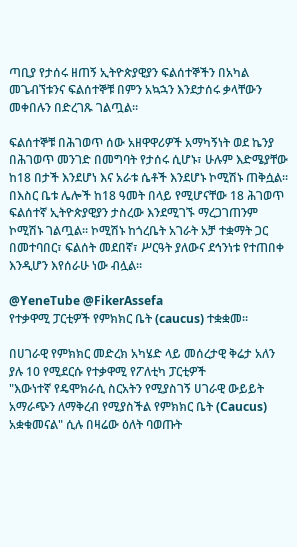ጣቢያ የታሰሩ ዘጠኝ ኢትዮጵያዊያን ፍልሰተኞችን በአካል መጌብኘቱንና ፍልሰተኞቹ በምን አኳኋን እንደታሰሩ ቃላቸውን መቀበሉን በድረገጹ ገልጧል።

ፍልሰተኞቹ በሕገወጥ ሰው አዘዋዋሪዎች አማካኝነት ወደ ኬንያ በሕገወጥ መንገድ በመግባት የታሰሩ ሲሆኑ፣ ሁሉም እድሜያቸው ከ18 በታች እንደሆነ እና አራቱ ሴቶች እንደሆኑ ኮሚሽኑ ጠቅሷል። በእስር ቤቱ ሌሎች ከ18 ዓመት በላይ የሚሆናቸው 18 ሕገወጥ ፍልሰተኛ ኢትዮጵያዊያን ታስረው እንደሚገኙ ማረጋገጠንም ኮሚሽኑ ገልጧል። ኮሚሽኑ ከጎረቤት አገራት አቻ ተቋማት ጋር በመተባበር፣ ፍልሰት መደበኛ፣ ሥርዓት ያለውና ደኅንነቱ የተጠበቀ እንዲሆን እየሰራሁ ነው ብሏል።

@YeneTube @FikerAssefa
የተቃዋሚ ፓርቲዎች የምክክር ቤት (caucus) ተቋቋመ።

በሀገራዊ የምክክር መድረክ አካሄድ ላይ መሰረታዊ ቅሬታ አለን ያሉ 10 የሚደርሱ የተቃዋሚ የፖለቲካ ፓርቲዎች
"እውነተኛ የዴሞክራሲ ስርአትን የሚያስገኝ ሀገራዊ ውይይት አማራጭን ለማቅረብ የሚያስችል የምክክር ቤት (Caucus) አቋቁመናል" ሲሉ በዛሬው ዕለት ባወጡት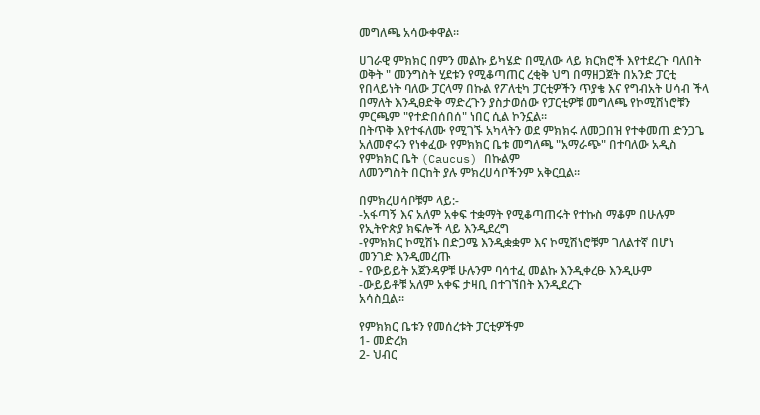መግለጫ አሳውቀዋል።

ሀገራዊ ምክክር በምን መልኩ ይካሄድ በሚለው ላይ ክርክሮች እየተደረጉ ባለበት ወቅት " መንግስት ሂደቱን የሚቆጣጠር ረቂቅ ህግ በማዘጋጀት በአንድ ፓርቲ የበላይነት ባለው ፓርላማ በኩል የፖለቲካ ፓርቲዎችን ጥያቄ እና የግብአት ሀሳብ ችላ በማለት እንዲፀድቅ ማድረጉን ያስታወሰው የፓርቲዎቹ መግለጫ የኮሚሽነሮቹን ምርጫም "የተድበሰበሰ" ነበር ሲል ኮንኗል።
በትጥቅ እየተፋለሙ የሚገኙ አካላትን ወደ ምክክሩ ለመጋበዝ የተቀመጠ ድንጋጌ አለመኖሩን የነቀፈው የምክክር ቤቱ መግለጫ "አማራጭ" በተባለው አዲስ የምክክር ቤት (Caucus) በኩልም
ለመንግስት በርከት ያሉ ምክረሀሳቦችንም አቅርቧል።

በምክረሀሳቦቹም ላይ:-
-አፋጣኝ እና አለም አቀፍ ተቋማት የሚቆጣጠሩት የተኩስ ማቆም በሁሉም የኢትዮጵያ ክፍሎች ላይ እንዲደረግ
-የምክክር ኮሚሽኑ በድጋሜ እንዲቋቋም እና ኮሚሽነሮቹም ገለልተኛ በሆነ መንገድ እንዲመረጡ
- የውይይት አጀንዳዎቹ ሁሉንም ባሳተፈ መልኩ እንዲቀረፁ እንዲሁም
-ውይይቶቹ አለም አቀፍ ታዛቢ በተገኘበት እንዲደረጉ
አሳስቧል።

የምክክር ቤቱን የመሰረቱት ፓርቲዎችም
1- መድረክ
2- ህብር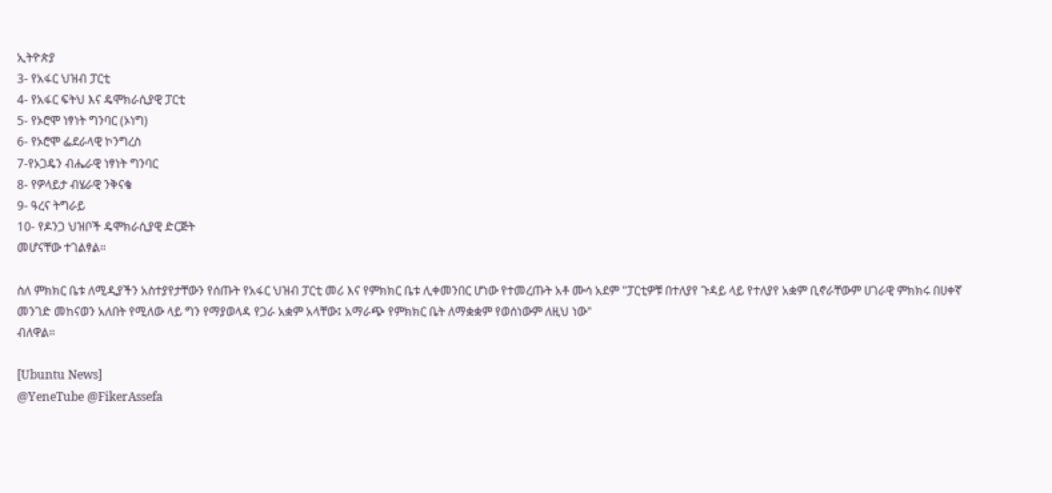ኢትዮጵያ
3- የአፋር ህዝብ ፓርቲ
4- የአፋር ፍትህ እና ዴሞክራሲያዊ ፓርቲ
5- የኦሮሞ ነፃነት ግንባር (ኦነግ)
6- የኦሮሞ ፌደራላዊ ኮንግረስ
7-የኦጋዴን ብሔራዊ ነፃነት ግንባር
8- የዎላይታ ብሄራዊ ንቅናቄ
9- ዓረና ትግራይ
10- የዶንጋ ህዝቦች ዴሞክራሲያዊ ድርጅት
መሆናቸው ተገልፃል።

ስለ ምክክር ቤቱ ለሚዲያችን አስተያየታቸውን የሰጡት የአፋር ህዝብ ፓርቲ መሪ እና የምክክር ቤቱ ሊቀመንበር ሆነው የተመረጡት አቶ ሙሳ አደም "ፓርቲዎቹ በተለያየ ጉዳይ ላይ የተለያየ አቋም ቢኖራቸውም ሀገራዊ ምክክሩ በሀቀኛ መንገድ መከናወን አለበት የሚለው ላይ ግን የማያወላዳ የጋራ አቋም አላቸው፤ አማራጭ የምክክር ቤት ለማቋቋም የወሰነውም ለዚህ ነው"
ብለዋል።

[Ubuntu News]
@YeneTube @FikerAssefa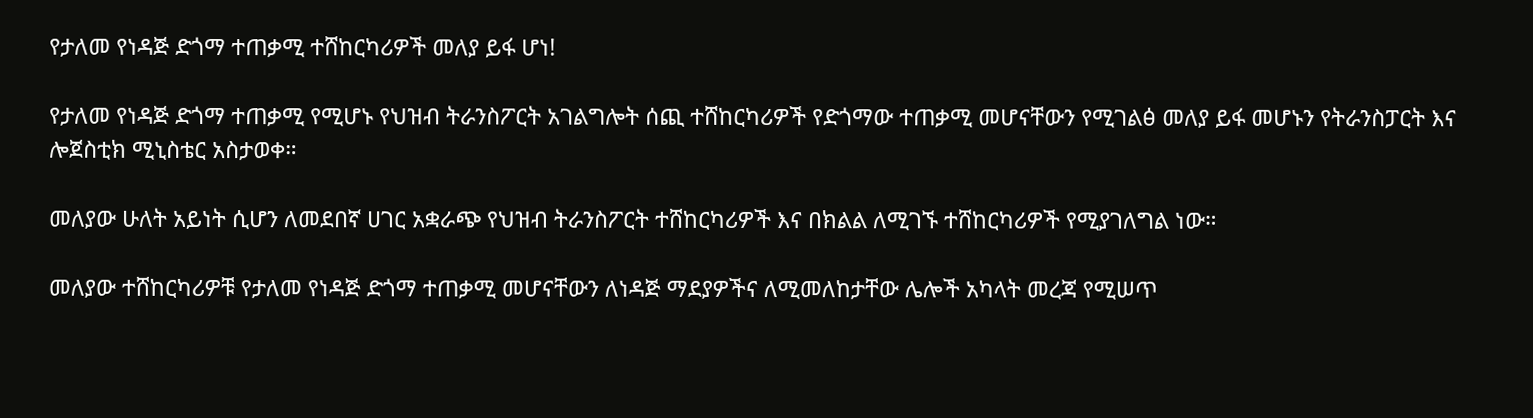የታለመ የነዳጅ ድጎማ ተጠቃሚ ተሸከርካሪዎች መለያ ይፋ ሆነ!

የታለመ የነዳጅ ድጎማ ተጠቃሚ የሚሆኑ የህዝብ ትራንስፖርት አገልግሎት ሰጪ ተሸከርካሪዎች የድጎማው ተጠቃሚ መሆናቸውን የሚገልፅ መለያ ይፋ መሆኑን የትራንስፓርት እና ሎጀስቲክ ሚኒስቴር አስታወቀ።

መለያው ሁለት አይነት ሲሆን ለመደበኛ ሀገር አቋራጭ የህዝብ ትራንስፖርት ተሸከርካሪዎች እና በክልል ለሚገኙ ተሸከርካሪዎች የሚያገለግል ነው።

መለያው ተሸከርካሪዎቹ የታለመ የነዳጅ ድጎማ ተጠቃሚ መሆናቸውን ለነዳጅ ማደያዎችና ለሚመለከታቸው ሌሎች አካላት መረጃ የሚሠጥ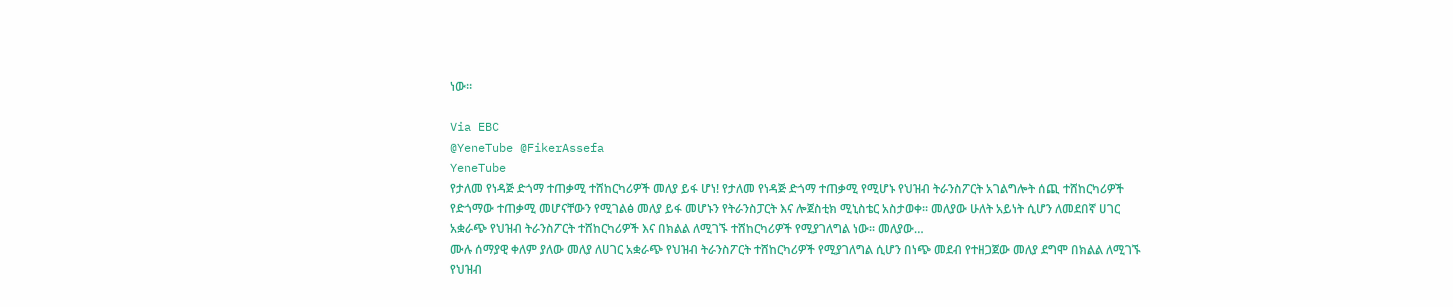ነው።

Via EBC
@YeneTube @FikerAssefa
YeneTube
የታለመ የነዳጅ ድጎማ ተጠቃሚ ተሸከርካሪዎች መለያ ይፋ ሆነ! የታለመ የነዳጅ ድጎማ ተጠቃሚ የሚሆኑ የህዝብ ትራንስፖርት አገልግሎት ሰጪ ተሸከርካሪዎች የድጎማው ተጠቃሚ መሆናቸውን የሚገልፅ መለያ ይፋ መሆኑን የትራንስፓርት እና ሎጀስቲክ ሚኒስቴር አስታወቀ። መለያው ሁለት አይነት ሲሆን ለመደበኛ ሀገር አቋራጭ የህዝብ ትራንስፖርት ተሸከርካሪዎች እና በክልል ለሚገኙ ተሸከርካሪዎች የሚያገለግል ነው። መለያው…
ሙሉ ሰማያዊ ቀለም ያለው መለያ ለሀገር አቋራጭ የህዝብ ትራንስፖርት ተሸከርካሪዎች የሚያገለግል ሲሆን በነጭ መደብ የተዘጋጀው መለያ ደግሞ በክልል ለሚገኙ የህዝብ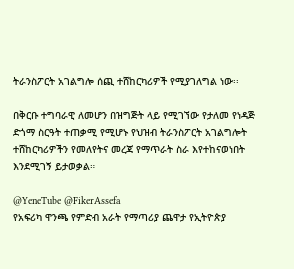ትራንስፖርት አገልግሎ ሰጪ ተሸከርካሪዎች የሚያገለግል ነው፡፡

በቅርቡ ተግባራዊ ለመሆን በዝግጅት ላይ የሚገኘው የታለመ የነዳጅ ድጎማ ስርዓት ተጠቃሚ የሚሆኑ የህዝብ ትራንስፖርት አገልግሎት ተሸከርካሪዎችን የመለየትና መረጃ የማጥራት ስራ እየተከናወነበት እንደሚገኝ ይታወቃል።

@YeneTube @FikerAssefa
የአፍሪካ ዋንጫ የምድብ አራት የማጣሪያ ጨዋታ የኢትዮጵያ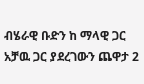ብሄራዊ ቡድን ከ ማላዊ ጋር አቻዉ ጋር ያደረገውን ጨዋታ 2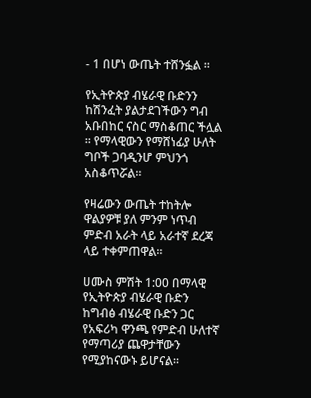- 1 በሆነ ውጤት ተሸንፏል ።

የኢትዮጵያ ብሄራዊ ቡድንን ከሽንፈት ያልታደገችውን ግብ አቡበከር ናስር ማስቆጠር ችሏል ። የማላዊውን የማሸነፊያ ሁለት ግቦች ጋባዲንሆ ምህንጎ አስቆጥሯል።

የዛሬውን ውጤት ተከትሎ ዋልያዎቹ ያለ ምንም ነጥብ ምድብ አራት ላይ አራተኛ ደረጃ ላይ ተቀምጠዋል።

ሀሙስ ምሽት 1:00 በማላዊ የኢትዮጵያ ብሄራዊ ቡድን ከግብፅ ብሄራዊ ቡድን ጋር የአፍሪካ ዋንጫ የምድብ ሁለተኛ የማጣሪያ ጨዋታቸውን የሚያከናውኑ ይሆናል።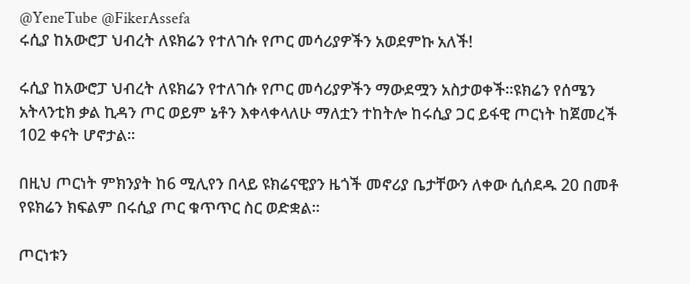@YeneTube @FikerAssefa
ሩሲያ ከአውሮፓ ህብረት ለዩክሬን የተለገሱ የጦር መሳሪያዎችን አወደምኩ አለች!

ሩሲያ ከአውሮፓ ህብረት ለዩክሬን የተለገሱ የጦር መሳሪያዎችን ማውደሟን አስታወቀች።ዩክሬን የሰሜን አትላንቲክ ቃል ኪዳን ጦር ወይም ኔቶን እቀላቀላለሁ ማለቷን ተከትሎ ከሩሲያ ጋር ይፋዊ ጦርነት ከጀመረች 102 ቀናት ሆኖታል።

በዚህ ጦርነት ምክንያት ከ6 ሚሊየን በላይ ዩክሬናዊያን ዜጎች መኖሪያ ቤታቸውን ለቀው ሲሰደዱ 20 በመቶ የዩክሬን ክፍልም በሩሲያ ጦር ቁጥጥር ስር ወድቋል።

ጦርነቱን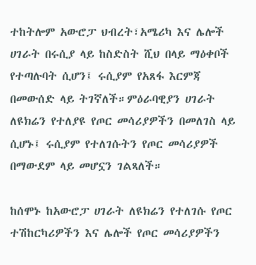ተከትሎም አውሮፓ ህብረት፣አሜሪካ እና ሌሎች ሀገራት በሩሲያ ላይ ከስድስት ሺህ በላይ ማዕቀቦች የተጣሉባት ሲሆን፤ ሩሲያም የአጸፋ እርምጃ በመውሰድ ላይ ትገኛለች።ምዕራባዊያን ሀገራት ለዩክሬን የተለያዩ የጦር መሳሪያዎችን በመለገስ ላይ ሲሆኑ፤ ሩሲያም የተለገሱትን የጦር መሳሪያዎች በማውደም ላይ መሆኗን ገልጻለች።

ከሰሞኑ ከአውሮፓ ሀገራት ለዩክሬን የተለገሱ የጦር ተሽከርካሪዎችን እና ሌሎች የጦር መሳሪያዎችን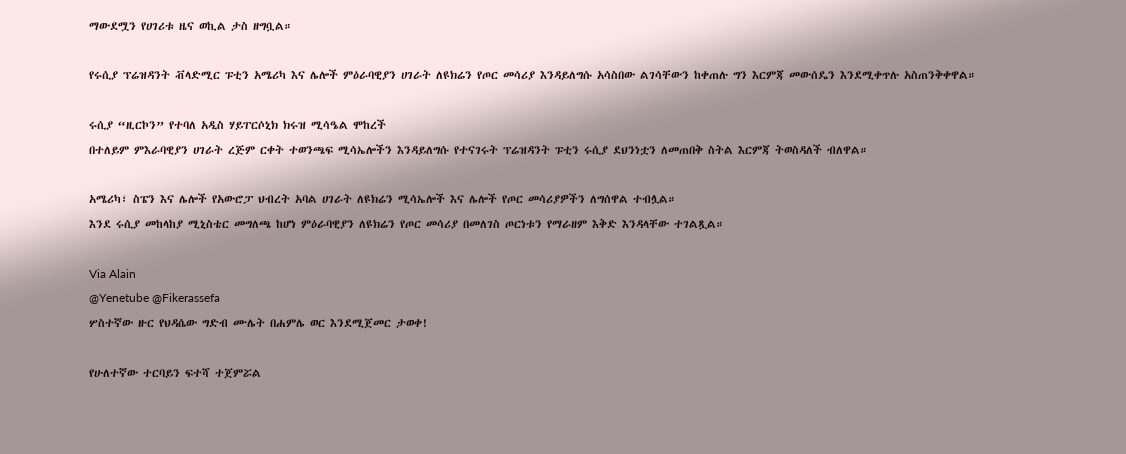ማውደሟን የሀገሪቱ ዜና ወኪል ታስ ዘግቧል።

የሩሲያ ፕሬዝዳንት ቭላድሚር ፑቲን አሜሪካ እና ሌሎች ምዕራባዊያን ሀገራት ለዩክሬን የጦር መሳሪያ እንዳይለግሱ አሳስበው ልገሳቸውን ከቀጠሉ ግን እርምጃ መውሰዴን እንደሚቀጥሉ አስጠንቅቀዋል።

ሩሲያ “ዚርኮን” የተባለ አዲስ ሃይፐርሶኒክ ክሩዝ ሚሳዔል ሞከረች
በተለይም ምእራባዊያን ሀገራት ረጅም ርቀት ተወንጫፍ ሚሳኤሎችን እንዳይለግሱ የተናገሩት ፕሬዝዳንት ፑቲን ሩሲያ ደህንነቷን ለመጠበቅ ስትል እርምጃ ትወስዳለች ብለዋል።

አሜሪካ፣ ስፔን እና ሌሎች የአውሮፓ ህብረት አባል ሀገራት ለዩክሬን ሚሳኤሎች እና ሌሎች የጦር መሳሪያዎችን ለግሰዋል ተብሏል።
እንደ ሩሲያ መከላከያ ሚኒስቴር መግለጫ ከሆነ ምዕራባዊያን ለዩክሬን የጦር መሳሪያ በመለገስ ጦርነቱን የማራዘም እቅድ እንዳላቸው ተገልጿል።

Via Alain
@Yenetube @Fikerassefa
ሦስተኛው ዙር የህዳሴው ግድብ ሙሌት በሐምሌ ወር እንደሚጀመር ታወቀ!

የሁለተኛው ተርባይን ፍተሻ ተጀምሯል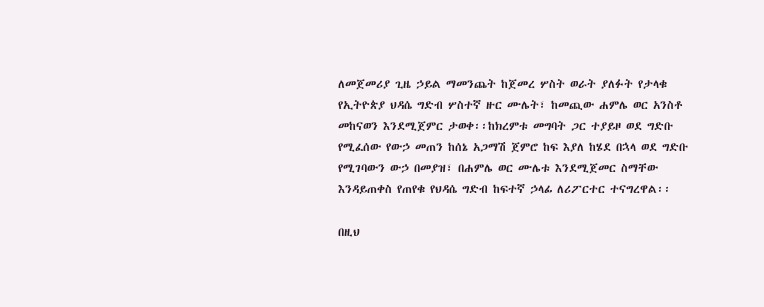ለመጀመሪያ ጊዜ ኃይል ማመንጨት ከጀመረ ሦስት ወራት ያለፉት የታላቁ የኢትዮጵያ ህዳሴ ግድብ ሦስተኛ ዙር ሙሌት፣ ከመጪው ሐምሌ ወር አንስቶ መከናወን እንደሚጀምር ታወቀ፡፡ከክረምቱ መግባት ጋር ተያይዞ ወደ ግድቡ የሚፈሰው የውኃ መጠን ከሰኔ አጋማሽ ጀምሮ ከፍ እያለ ከሄደ በኋላ ወደ ግድቡ የሚገባውን ውኃ በመያዝ፣ በሐምሌ ወር ሙሌቱ እንደሚጀመር ስማቸው እንዳይጠቀስ የጠየቁ የህዳሴ ግድብ ከፍተኛ ኃላፊ ለሪፖርተር ተናግረዋል፡፡

በዚህ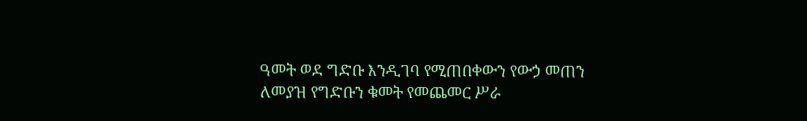ዓመት ወደ ግድቡ እንዲገባ የሚጠበቀውን የውኃ መጠን ለመያዝ የግድቡን ቁመት የመጨመር ሥራ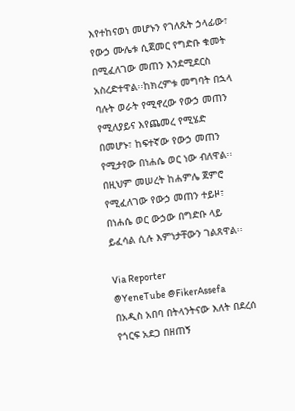እየተከናወነ መሆኑን የገለጹት ኃላፊው፣ የውኃ ሙሌቱ ሲጀመር የግድቡ ቁመት በሚፈለገው መጠን እንደሚደርስ አስረድተዋል፡፡ከክረምቱ መግባት በኋላ ባሉት ወራት የሚኖረው የውኃ መጠን የሚለያይና እየጨመረ የሚሄድ በመሆኑ፣ ከፍተኛው የውኃ መጠን የሚታየው በነሐሴ ወር ነው ብለዋል፡፡ በዚህም መሠረት ከሐምሌ ጀምሮ የሚፈለገው የውኃ መጠን ተይዞ፣ በነሐሴ ወር ውኃው በግድቡ ላይ ይፈሳል ሲሉ እምነታቸውን ገልጸዋል፡፡

Via Reporter
@YeneTube @FikerAssefa
በአዲስ አበባ በትላንትናው እለት በደረሰ የጎርፍ አደጋ በዘጠኝ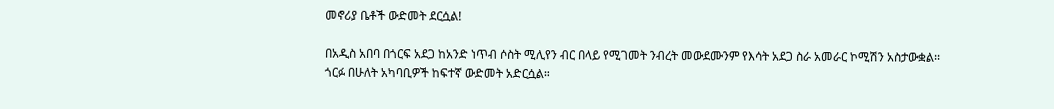መኖሪያ ቤቶች ውድመት ደርሷል!

በአዲስ አበባ በጎርፍ አደጋ ከአንድ ነጥብ ሶስት ሚሊየን ብር በላይ የሚገመት ንብረት መውደሙንም የእሳት አደጋ ስራ አመራር ኮሚሽን አስታውቋል፡፡ጎርፉ በሁለት አካባቢዎች ከፍተኛ ውድመት አድርሷል።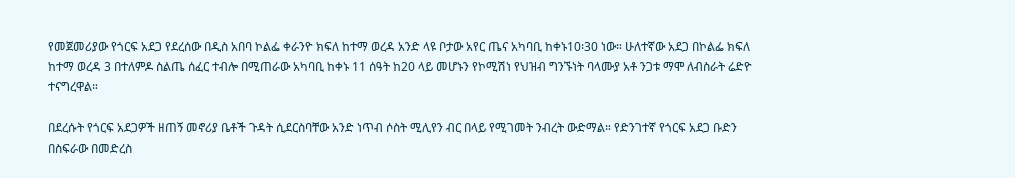የመጀመሪያው የጎርፍ አደጋ የደረሰው በዲስ አበባ ኮልፌ ቀራንዮ ክፍለ ከተማ ወረዳ አንድ ላዩ ቦታው አየር ጤና አካባቢ ከቀኑ10፡30 ነው። ሁለተኛው አደጋ በኮልፌ ክፍለ ከተማ ወረዳ 3 በተለምዶ ስልጤ ሰፈር ተብሎ በሚጠራው አካባቢ ከቀኑ 11 ሰዓት ከ20 ላይ መሆኑን የኮሚሽነ የህዝብ ግንኙነት ባላሙያ አቶ ንጋቱ ማሞ ለብስራት ሬድዮ ተናግረዋል።

በደረሱት የጎርፍ አደጋዎች ዘጠኝ መኖሪያ ቤቶች ጉዳት ሲደርስባቸው አንድ ነጥብ ሶስት ሚሊየን ብር በላይ የሚገመት ንብረት ውድማል። የድንገተኛ የጎርፍ አደጋ ቡድን በስፍራው በመድረስ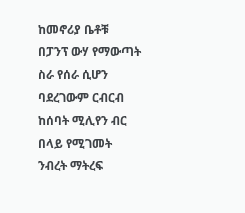ከመኖሪያ ቤቶቹ በፓንፕ ውሃ የማውጣት ስራ የሰራ ሲሆን ባደረገውም ርብርብ ከሰባት ሚሊየን ብር በላይ የሚገመት ንብረት ማትረፍ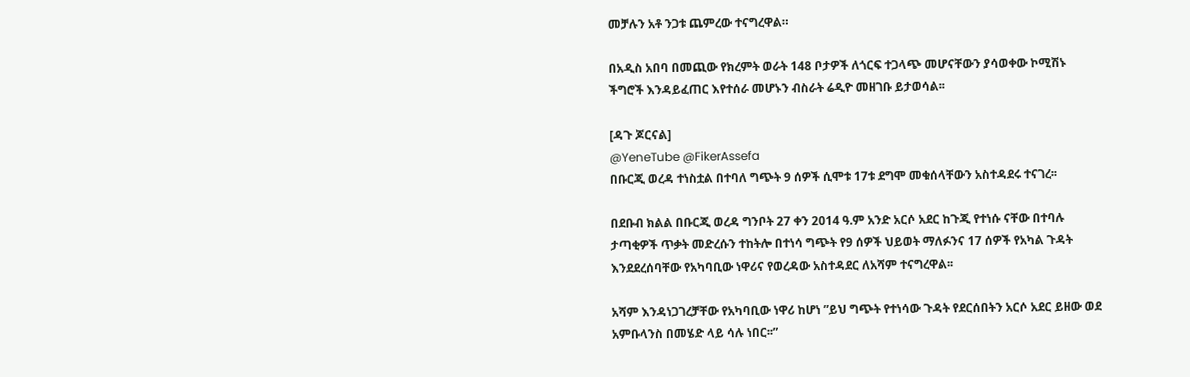መቻሉን አቶ ንጋቱ ጨምረው ተናግረዋል።

በአዲስ አበባ በመጪው የክረምት ወራት 148 ቦታዎች ለጎርፍ ተጋላጭ መሆናቸውን ያሳወቀው ኮሚሽኑ ችግሮች እንዳይፈጠር እየተሰራ መሆኑን ብስራት ሬዲዮ መዘገቡ ይታወሳል፡፡

[ዳጉ ጆርናል]
@YeneTube @FikerAssefa
በቡርጂ ወረዳ ተነስቷል በተባለ ግጭት 9 ሰዎች ሲሞቱ 17ቱ ደግሞ መቁሰላቸውን አስተዳደሩ ተናገረ፡፡

በደቡብ ክልል በቡርጂ ወረዳ ግንቦት 27 ቀን 2014 ዓ.ም አንድ አርሶ አደር ከጉጂ የተነሱ ናቸው በተባሉ ታጣቂዎች ጥቃት መድረሱን ተከትሎ በተነሳ ግጭት የ9 ሰዎች ህይወት ማለፉንና 17 ሰዎች የአካል ጉዳት እንደደረሰባቸው የአካባቢው ነዋሪና የወረዳው አስተዳደር ለአሻም ተናግረዋል፡፡

አሻም እንዳነጋገረቻቸው የአካባቢው ነዋሪ ከሆነ ”ይህ ግጭት የተነሳው ጉዳት የደርሰበትን አርሶ አደር ይዘው ወደ አምቡላንስ በመሄድ ላይ ሳሉ ነበር፡፡”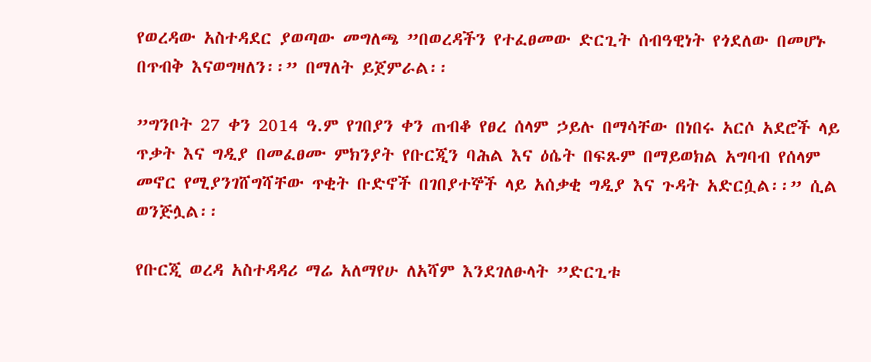የወረዳው አስተዳደር ያወጣው መግለጫ ”በወረዳችን የተፈፀመው ድርጊት ሰብዓዊነት የጎደለው በመሆኑ በጥብቅ እናወግዛለን፡፡” በማለት ይጀምራል፡፡

”ግንቦት 27 ቀን 2014 ዓ.ም የገበያን ቀን ጠብቆ የፀረ ሰላም ኃይሉ በማሳቸው በነበሩ አርሶ አደሮች ላይ ጥቃት እና ግዲያ በመፈፀሙ ምክንያት የቡርጂን ባሕል እና ዕሴት በፍጹም በማይወክል አግባብ የሰላም መኖር የሚያንገሸግሻቸው ጥቂት ቡድኖች በገበያተኞች ላይ አሰቃቂ ግዲያ እና ጉዳት አድርሷል፡፡” ሲል ወንጅሏል፡፡

የቡርጂ ወረዳ አስተዳዳሪ ማሬ አለማየሁ ለአሻም እንደገለፁላት ”ድርጊቱ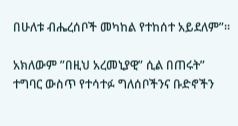በሁለቱ ብሔረሰቦች መካከል የተከሰተ አይደለም”፡፡

አክለውም ”በዚህ አረመኒያዊ” ሲል በጠሩት” ተግባር ውስጥ የተሳተፉ ግለሰቦችንና ቡድኖችን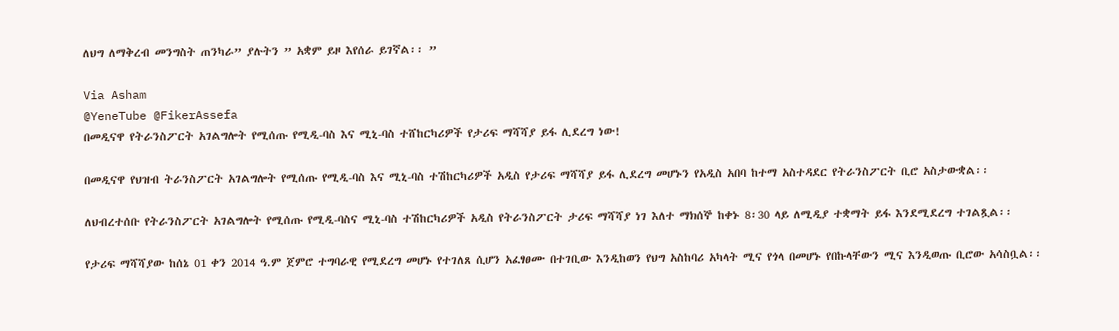ለህግ ለማቅረብ መንግስት ጠንካራ” ያሉትን ” አቋም ይዞ እየሰራ ይገኛል፡፡ ”

Via Asham
@YeneTube @FikerAssefa
በመዲናዋ የትራንስፖርት አገልግሎት የሚሰጡ የሚዲ-ባስ እና ሚኒ-ባስ ተሸከርካሪዎች የታሪፍ ማሻሻያ ይፋ ሊደረግ ነው!

በመዲናዋ የህዝብ ትራንስፖርት አገልግሎት የሚሰጡ የሚዲ-ባስ እና ሚኒ-ባስ ተሽከርካሪዎች አዲስ የታሪፍ ማሻሻያ ይፋ ሊደረግ መሆኑን የአዲስ አበባ ከተማ አስተዳደር የትራንስፖርት ቢሮ አስታውቋል፡፡

ለህብረተሰቡ የትራንስፖርት አገልግሎት የሚሰጡ የሚዲ-ባስና ሚኒ-ባስ ተሽከርካሪዎች አዲስ የትራንስፖርት ታሪፍ ማሻሻያ ነገ እለተ ማክሰኞ ከቀኑ 8፡30 ላይ ለሚዲያ ተቋማት ይፋ እንደሚደረግ ተገልጿል፡፡

የታሪፍ ማሻሻያው ከሰኔ 01 ቀን 2014 ዓ.ም ጀምሮ ተግባራዊ የሚደረግ መሆኑ የተገለጸ ሲሆን አፈፃፀሙ በተገቢው እንዲከወን የህግ አስከባሪ አካላት ሚና የጎላ በመሆኑ የበኩላቸውን ሚና እንዲወጡ ቢሮው አሳስቧል፡፡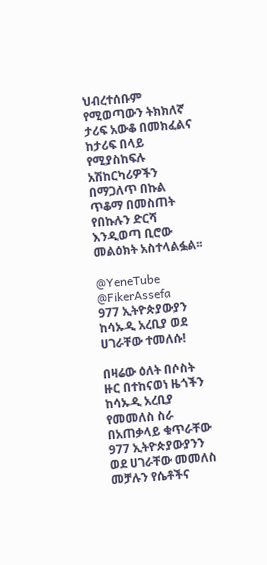ህብረተሰቡም የሚወጣውን ትክክለኛ ታሪፍ አውቆ በመክፈልና ከታሪፍ በላይ የሚያስከፍሉ አሽከርካሪዎችን በማጋለጥ በኩል ጥቆማ በመስጠት የበኩሉን ድርሻ እንዲወጣ ቢሮው መልዕክት አስተላልፏል፡፡

@YeneTube @FikerAssefa
977 ኢትዮጵያውያን ከሳኡዲ አረቢያ ወደ ሀገራቸው ተመለሱ!

በዛሬው ዕለት በሶስት ዙር በተከናወነ ዜጎችን ከሳኡዲ አረቢያ የመመለስ ስራ በአጠቃላይ ቁጥራቸው 977 ኢትዮጵያውያንን ወደ ሀገራቸው መመለስ መቻሉን የሴቶችና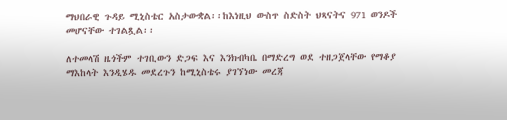ማህበራዊ ጉዳይ ሚኒስቴር አስታውቋል፡፡ከእነዚህ ውስጥ ስድስት ህጻናትና 971 ወንዶች መሆናቸው ተገልጿል፡፡

ለተመላሽ ዜጎችም ተገቢውን ድጋፍ እና እንክብካቤ በማድረግ ወደ ተዘጋጀላቸው የማቆያ ማእከላት እንዲሄዱ መደረጉን ከሚኒስቴሩ ያገኘነው መረጃ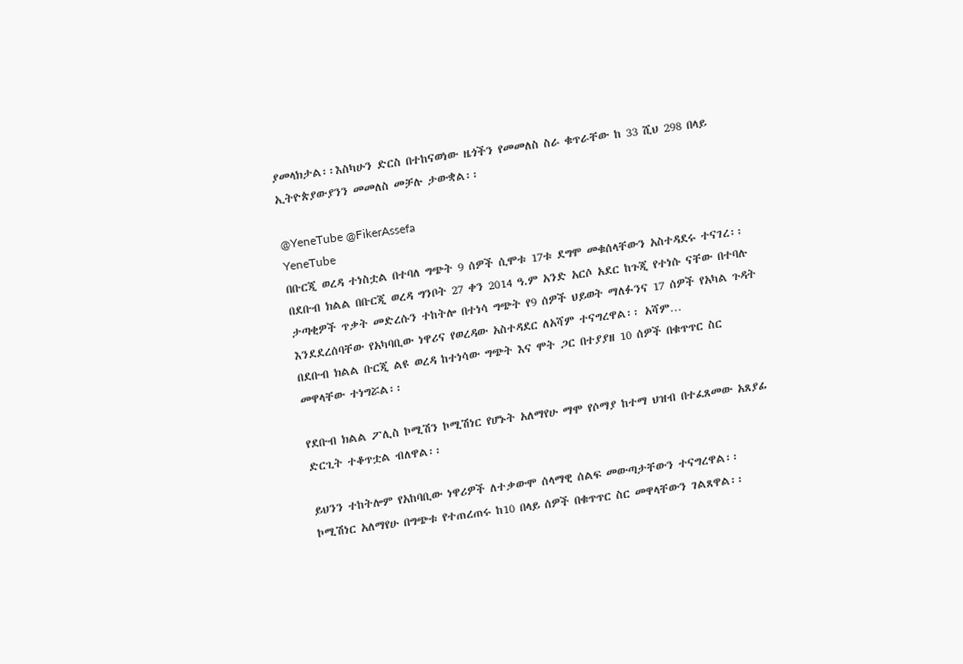ያመላክታል፡፡እስካሁን ድርስ በተከናወነው ዜጎችን የመመለስ ስራ ቁጥራቸው ከ 33 ሺህ 298 በላይ ኢትዮጵያውያንን መመለስ መቻሉ ታውቋል፡፡

@YeneTube @FikerAssefa
YeneTube
በቡርጂ ወረዳ ተነስቷል በተባለ ግጭት 9 ሰዎች ሲሞቱ 17ቱ ደግሞ መቁሰላቸውን አስተዳደሩ ተናገረ፡፡ በደቡብ ክልል በቡርጂ ወረዳ ግንቦት 27 ቀን 2014 ዓ.ም አንድ አርሶ አደር ከጉጂ የተነሱ ናቸው በተባሉ ታጣቂዎች ጥቃት መድረሱን ተከትሎ በተነሳ ግጭት የ9 ሰዎች ህይወት ማለፉንና 17 ሰዎች የአካል ጉዳት እንደደረሰባቸው የአካባቢው ነዋሪና የወረዳው አስተዳደር ለአሻም ተናግረዋል፡፡ አሻም…
በደቡብ ክልል ቡርጂ ልዩ ወረዳ ከተነሳው ግጭት እና ሞት ጋር በተያያዘ 10 ሰዎች በቁጥጥር ስር መዋላቸው ተነግሯል፡፡

የደቡብ ክልል ፖሊስ ኮሚሽን ኮሚሽነር የሆኑት አለማየሁ ማሞ የሶማያ ከተማ ህዝብ በተፈጸመው አጸያፊ ድርጊት ተቆጥቷል ብለዋል፡፡

ይህንን ተከትሎም የአከባቢው ነዋሪዎች ለተቃውሞ ሰላማዊ ሰልፍ መውጣታቸውን ተናግረዋል፡፡
ኮሚሽነር አለማየሁ በግጭቱ የተጠረጠሩ ከ10 በላይ ሰዎች በቁጥጥር ስር መዋላቸውን ገልጸዋል፡፡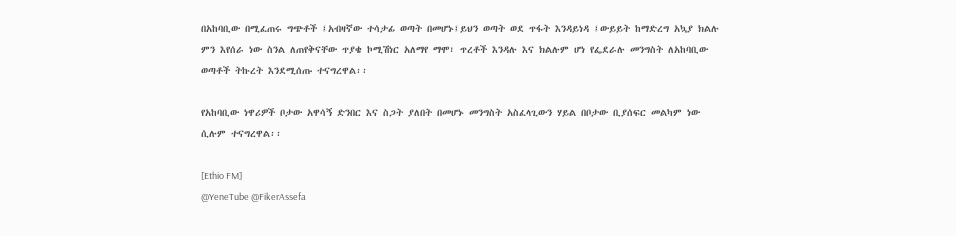በአከባቢው በሚፈጠሩ ግጭቶች ፤አብዛኛው ተሳታፊ ወጣት በመሆኑ፤ይህን ወጣት ወደ ጥፋት እንዳይነዳ ፤ውይይት ከማድረግ አኳያ ክልሉ ምን እየሰራ ነው ስንል ለጠየቅናቸው ጥያቄ ኮሚሽነር አለማየ ማሞ፣ ጥረቶች እንዳሉ እና ክልሉም ሆነ የፌደራሉ መንግስት ለአከባቢው ወጣቶች ትኩረት እንደሚሰጡ ተናግረዋል፡፡

የአከባቢው ነዋሪዎች ቦታው አዋሳኝ ድንበር እና ስጋት ያለበት በመሆኑ መንግስት አስፈላጊውን ሃይል በቦታው ቢያሰፍር መልካም ነው ሲሉም ተናግረዋል፡፡

[Ethio FM]
@YeneTube @FikerAssefa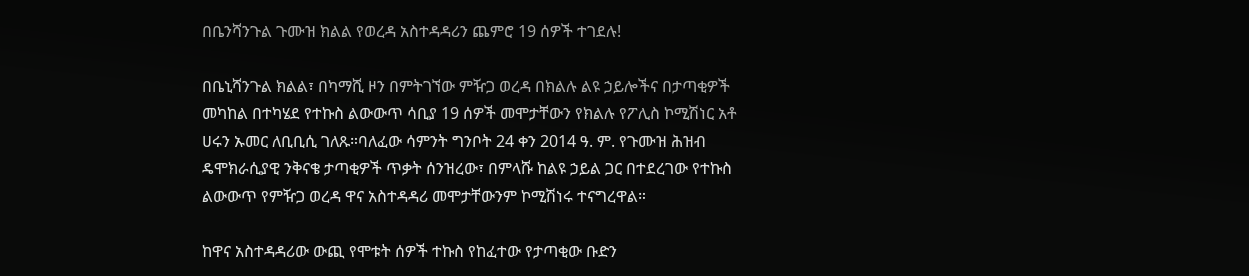በቤንሻንጉል ጉሙዝ ክልል የወረዳ አስተዳዳሪን ጨምሮ 19 ሰዎች ተገደሉ!

በቤኒሻንጉል ክልል፣ በካማሺ ዞን በምትገኘው ምዥጋ ወረዳ በክልሉ ልዩ ኃይሎችና በታጣቂዎች መካከል በተካሄደ የተኩስ ልውውጥ ሳቢያ 19 ሰዎች መሞታቸውን የክልሉ የፖሊስ ኮሚሽነር አቶ ሀሩን ኡመር ለቢቢሲ ገለጹ።ባለፈው ሳምንት ግንቦት 24 ቀን 2014 ዓ. ም. የጉሙዝ ሕዝብ ዴሞክራሲያዊ ንቅናቄ ታጣቂዎች ጥቃት ሰንዝረው፣ በምላሹ ከልዩ ኃይል ጋር በተደረገው የተኩስ ልውውጥ የምዥጋ ወረዳ ዋና አስተዳዳሪ መሞታቸውንም ኮሚሽነሩ ተናግረዋል።

ከዋና አስተዳዳሪው ውጪ የሞቱት ሰዎች ተኩስ የከፈተው የታጣቂው ቡድን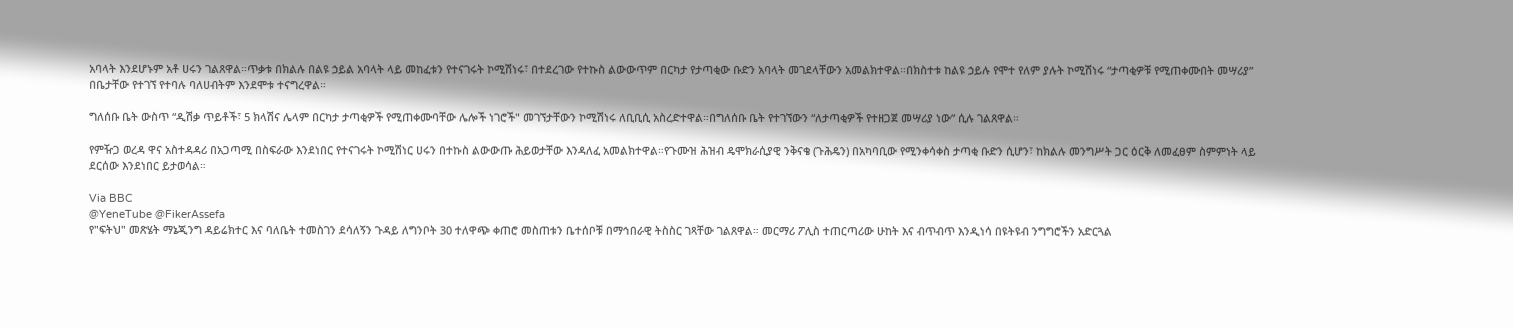አባላት እንደሆኑም አቶ ሀሩን ገልጸዋል።ጥቃቱ በክልሉ በልዩ ኃይል አባላት ላይ መከፈቱን የተናገሩት ኮሚሽነሩ፣ በተደረገው የተኩስ ልውውጥም በርካታ የታጣቂው ቡድን አባላት መገደላቸውን አመልክተዋል።በክስተቱ ከልዩ ኃይሉ የሞተ የለም ያሉት ኮሚሽነሩ “ታጣቂዎቹ የሚጠቀሙበት መሣሪያ” በቤታቸው የተገኘ የተባሉ ባለሀብትም እንደሞቱ ተናግረዋል።

ግለሰቡ ቤት ውስጥ “ዲሽቃ ጥይቶች፣ 5 ክላሽና ሌላም በርካታ ታጣቂዎች የሚጠቀሙባቸው ሌሎች ነገሮች" መገኘታቸውን ኮሚሽነሩ ለቢቢሲ አስረድተዋል።በግለሰቡ ቤት የተገኘውን “ለታጣቂዎች የተዘጋጀ መሣሪያ ነው” ሲሉ ገልጸዋል።

የምዥጋ ወረዳ ዋና አስተዳዳሪ በአጋጣሚ በስፍራው እንደነበር የተናገሩት ኮሚሽነር ሀሩን በተኩስ ልውውጡ ሕይወታቸው እንዳለፈ አመልክተዋል።የጉሙዝ ሕዝብ ዴሞክራሲያዊ ንቅናቄ (ጉሕዴን) በአካባቢው የሚንቀሳቀስ ታጣቂ ቡድን ሲሆን፣ ከክልሉ መንግሥት ጋር ዕርቅ ለመፈፀም ስምምነት ላይ ደርሰው እንደነበር ይታወሳል።

Via BBC
@YeneTube @FikerAssefa
የ"ፍትህ" መጽሄት ማኔጂንግ ዳይሬክተር እና ባለቤት ተመስገን ደሳለኝን ጉዳይ ለግንቦት 30 ተለዋጭ ቀጠሮ መስጠቱን ቤተሰቦቹ በማኅበራዊ ትስስር ገጻቸው ገልጸዋል። መርማሪ ፖሊስ ተጠርጣሪው ሁከት እና ብጥብጥ እንዲነሳ በዩትዩብ ንግግሮችን አድርጓል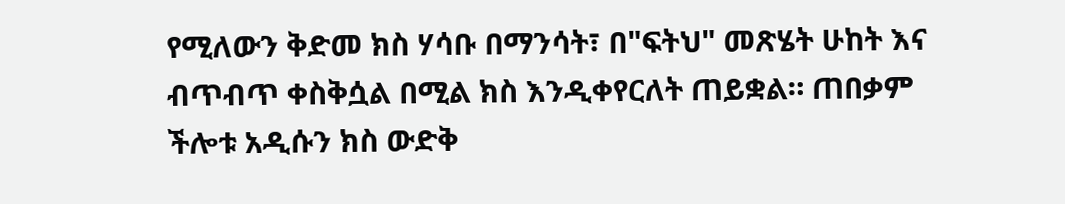የሚለውን ቅድመ ክስ ሃሳቡ በማንሳት፣ በ"ፍትህ" መጽሄት ሁከት እና ብጥብጥ ቀስቅሷል በሚል ክስ እንዲቀየርለት ጠይቋል። ጠበቃም ችሎቱ አዲሱን ክስ ውድቅ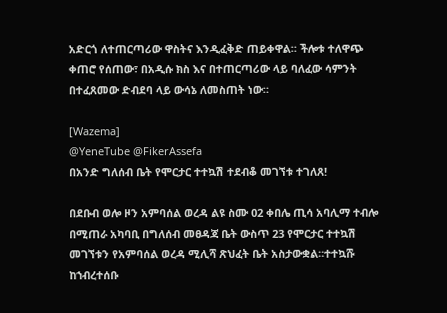አድርጎ ለተጠርጣሪው ዋስትና እንዲፈቅድ ጠይቀዋል። ችሎቱ ተለዋጭ ቀጠሮ የሰጠው፣ በአዲሱ ክስ እና በተጠርጣሪው ላይ ባለፈው ሳምንት በተፈጸመው ድብደባ ላይ ውሳኔ ለመስጠት ነው።

[Wazema]
@YeneTube @FikerAssefa
በአንድ ግለሰብ ቤት የሞርታር ተተኳሽ ተደብቆ መገኘቱ ተገለጸ!

በደቡብ ወሎ ዞን አምባሰል ወረዳ ልዩ ስሙ 02 ቀበሌ ጢሳ አባሊማ ተብሎ በሚጠራ አካባቢ በግለሰብ መፀዳጃ ቤት ውስጥ 23 የሞርታር ተተኳሽ መገኘቱን የአምባሰል ወረዳ ሚሊሻ ጽህፈት ቤት አስታውቋል።ተተኳሹ ከኀብረተሰቡ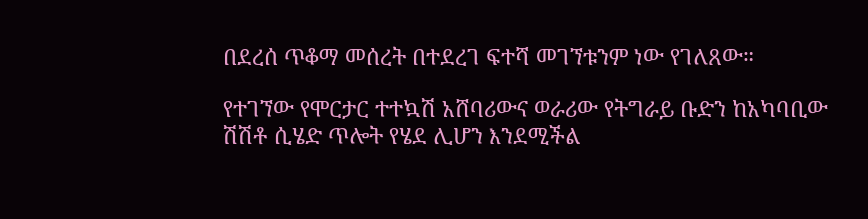በደረሰ ጥቆማ መሰረት በተደረገ ፍተሻ መገኘቱንም ነው የገለጸው።

የተገኘው የሞርታር ተተኳሽ አሸባሪውና ወራሪው የትግራይ ቡድን ከአካባቢው ሽሽቶ ሲሄድ ጥሎት የሄደ ሊሆን እንደሚችል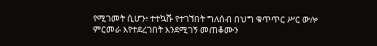የሚገመት ሲሆን፥ ተተኳሹ የተገኘበት ግለሰብ በህግ ቁጥጥር ሥር ውሎ ምርመራ እየተደረገበት እንደሚገኝ መጠቆሙን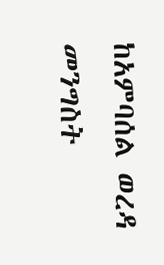ከአምባሰል ወረዳ መንግስት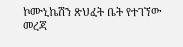ኮሙኒኬሽን ጽህፈት ቤት የተገኘው መረጃ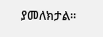ያመለክታል።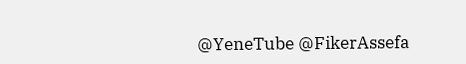@YeneTube @FikerAssefa